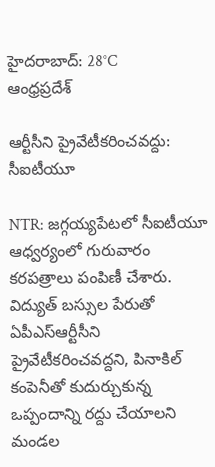హైదరాబాద్: 28°C
ఆంధ్రప్రదేశ్

ఆర్టీసీని ప్రైవేటీకరించవద్దు: సీఐటీయూ

NTR: జగ్గయ్యపేటలో సీఐటీయూ ఆధ్వర్యంలో గురువారం కరపత్రాలు పంపిణీ చేశారు. విద్యుత్ బస్సుల పేరుతో ఏపీఎస్ఆర్టీసీని ప్రైవేటీకరించవద్దని, పినాకిల్ కంపెనీతో కుదుర్చుకున్న ఒప్పందాన్ని రద్దు చేయాలని మండల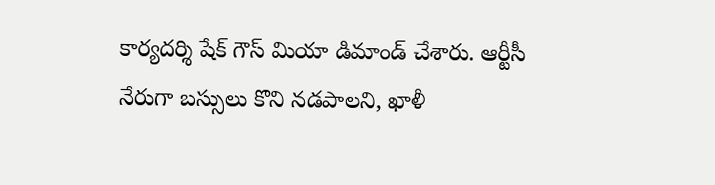కార్యదర్శి షేక్ గౌస్ మియా డిమాండ్ చేశారు. ఆర్టీసీ నేరుగా బస్సులు కొని నడపాలని, ఖాళీ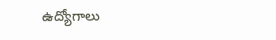ఉద్యోగాలు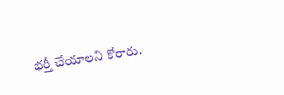భర్తీ చేయాలని కోరారు.